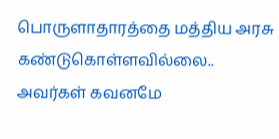பொருளாதாரத்தை மத்திய அரசு கண்டுகொள்ளவில்லை.. அவர்கள் கவனமே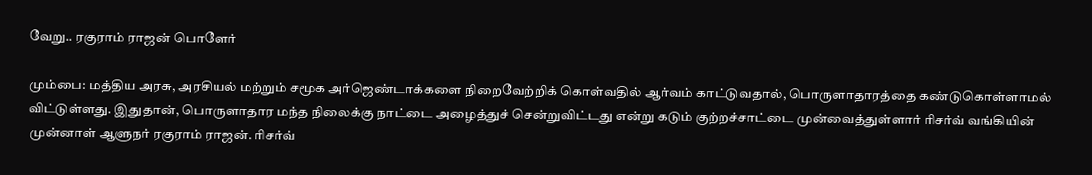வேறு.. ரகுராம் ராஜன் பொளேர்

மும்பை: மத்திய அரசு, அரசியல் மற்றும் சமூக அர்ஜெண்டாக்களை நிறைவேற்றிக் கொள்வதில் ஆர்வம் காட்டுவதால், பொருளாதாரத்தை கண்டுகொள்ளாமல் விட்டுள்ளது. இதுதான், பொருளாதார மந்த நிலைக்கு நாட்டை அழைத்துச் சென்றுவிட்டது என்று கடும் குற்றச்சாட்டை முன்வைத்துள்ளார் ரிசர்வ் வங்கியின் முன்னாள் ஆளுநர் ரகுராம் ராஜன். ரிசர்வ்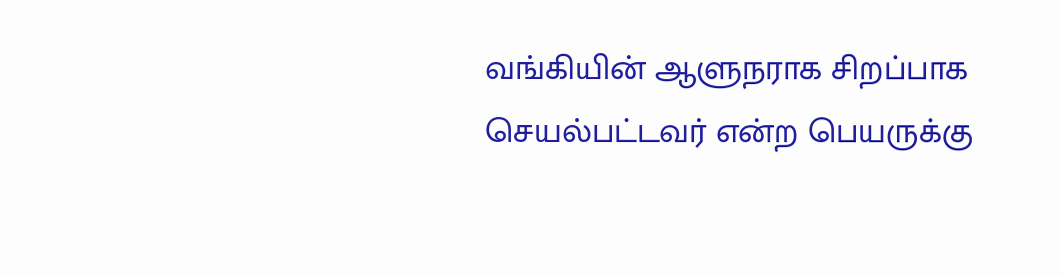வங்கியின் ஆளுநராக சிறப்பாக செயல்பட்டவர் என்ற பெயருக்கு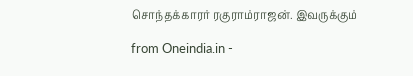சொந்தக்காரர் ரகுராம்ராஜன். இவருக்கும்

from Oneindia.in -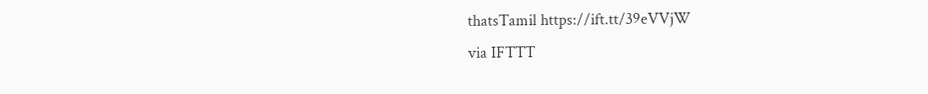thatsTamil https://ift.tt/39eVVjW
via IFTTT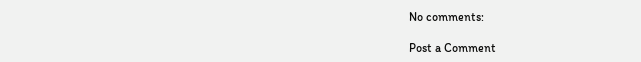No comments:

Post a Comment